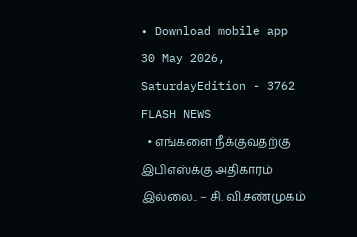• Download mobile app
30 May 2026, SaturdayEdition - 3762
FLASH NEWS
  • எங்களை நீக்குவதற்கு இபிஎஸ்க்கு அதிகாரம் இல்லை.. – சி. வி.சண்முகம்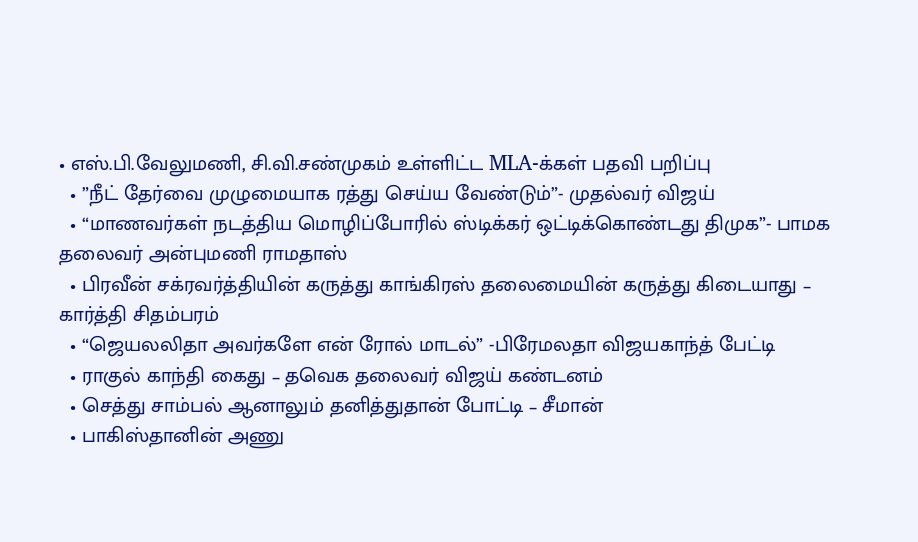• எஸ்.பி.வேலுமணி, சி.வி.சண்முகம் உள்ளிட்ட MLA-க்கள் பதவி பறிப்பு
  • ”நீட் தேர்வை முழுமையாக ரத்து செய்ய வேண்டும்”- முதல்வர் விஜய்
  • “மாணவர்கள் நடத்திய மொழிப்போரில் ஸ்டிக்கர் ஒட்டிக்கொண்டது திமுக”- பாமக தலைவர் அன்புமணி ராமதாஸ்
  • பிரவீன் சக்ரவர்த்தியின் கருத்து காங்கிரஸ் தலைமையின் கருத்து கிடையாது – கார்த்தி சிதம்பரம்
  • “ஜெயலலிதா அவர்களே என் ரோல் மாடல்” -பிரேமலதா விஜயகாந்த் பேட்டி
  • ராகுல் காந்தி கைது – தவெக தலைவர் விஜய் கண்டனம்
  • செத்து சாம்பல் ஆனாலும் தனித்துதான் போட்டி – சீமான்
  • பாகிஸ்தானின் அணு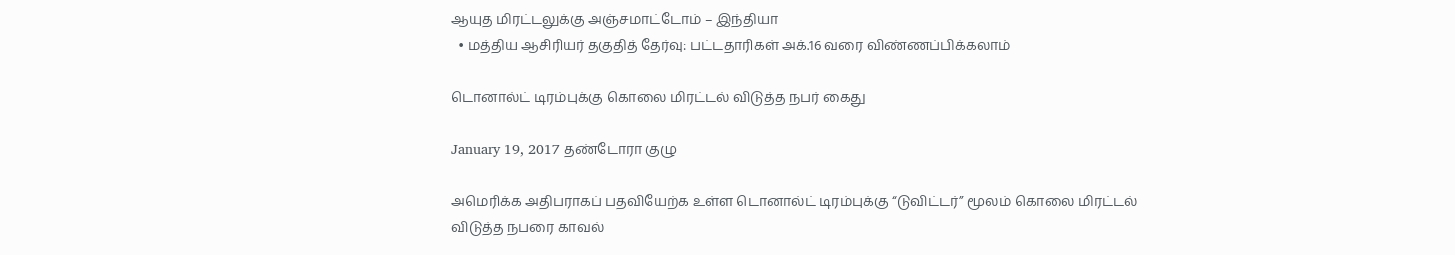ஆயுத மிரட்டலுக்கு அஞ்சமாட்டோம் – இந்தியா
  • மத்திய ஆசிரியர் தகுதித் தேர்வு: பட்டதாரிகள் அக்.16 வரை விண்ணப்பிக்கலாம்

டொனால்ட் டிரம்புக்கு கொலை மிரட்டல் விடுத்த நபர் கைது

January 19, 2017 தண்டோரா குழு

அமெரிக்க அதிபராகப் பதவியேற்க உள்ள டொனால்ட் டிரம்புக்கு “டுவிட்டர்” மூலம் கொலை மிரட்டல் விடுத்த நபரை காவல்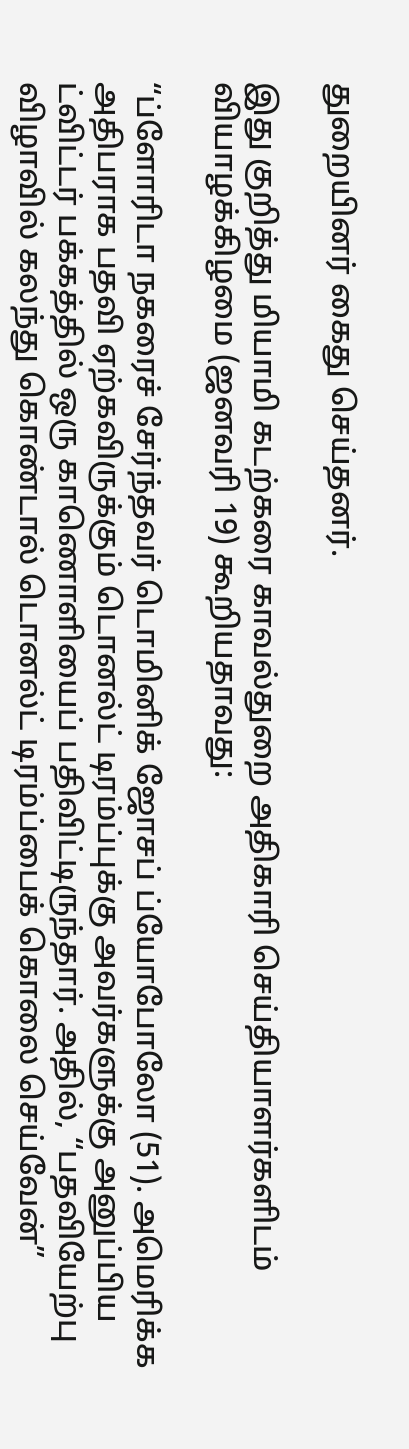துறையினர் கைது செய்தனர்.

இது குறித்து மியாமி கடற்கரை காவல்துறை அதிகாரி செய்தியாளர்களிடம் வியாழக்கிழமை (ஜனவரி 19) கூறியதாவது:

“ப்ளோரிடா நகரைச் சேர்ந்தவர் டொமினிக் ஜோசப் ப்யோபோலோ (51). அமெரிக்க அதிபராக பதவி ஏற்கவிருக்கும் டொனல்ட் டிரம்ப்புக்கு அவர்களுக்கு அனுப்பிய ட்விட்டர் பக்கத்தில் ஒரு காணொளியைப் பதிவிட்டிருந்தார். அதில், “பதவியேற்பு விழாவில் கலந்து கொண்டால் டொனல்ட் டிரம்ப்பைக் கொலை செய்வேன்”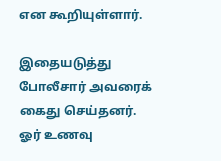என கூறியுள்ளார்.

இதையடுத்து போலீசார் அவரைக் கைது செய்தனர். ஓர் உணவு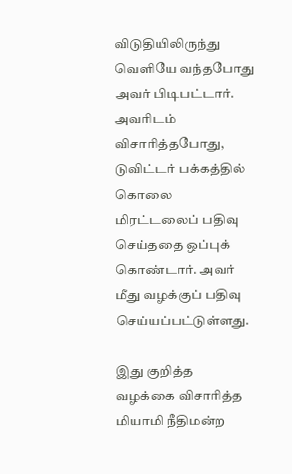விடுதியிலிருந்து வெளியே வந்தபோது அவர் பிடிபட்டார். அவரிடம் விசாரித்தபோது, டுவிட்டர் பக்கத்தில் கொலை மிரட்டலைப் பதிவு செய்ததை ஒப்புக் கொண்டார். அவர் மீது வழக்குப் பதிவு செய்யப்பட்டுள்ளது.

இது குறித்த வழக்கை விசாரித்த மியாமி நீதிமன்ற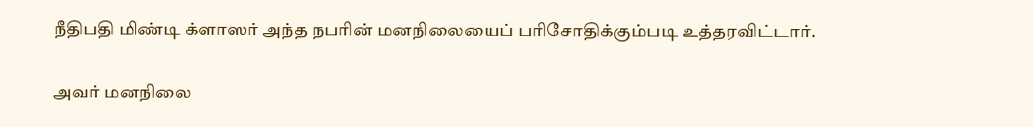நீதிபதி மிண்டி க்ளாஸர் அந்த நபரின் மனநிலையைப் பரிசோதிக்கும்படி உத்தரவிட்டார்.

அவர் மனநிலை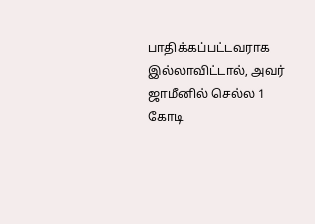பாதிக்கப்பட்டவராக இல்லாவிட்டால், அவர் ஜாமீனில் செல்ல 1 கோடி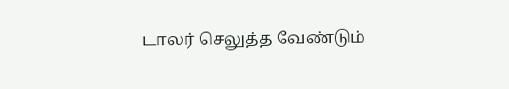டாலர் செலுத்த வேண்டும்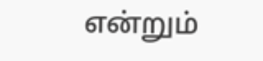என்றும்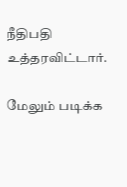நீதிபதி உத்தரவிட்டார்.

மேலும் படிக்க